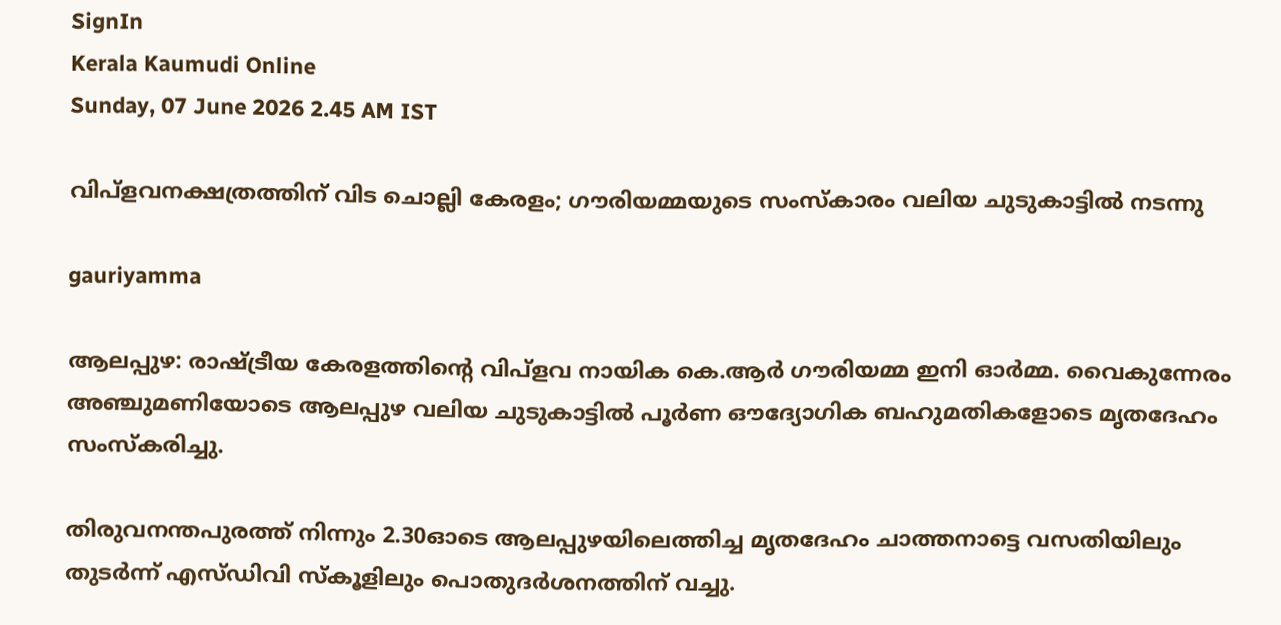SignIn
Kerala Kaumudi Online
Sunday, 07 June 2026 2.45 AM IST

വിപ്ളവനക്ഷത്രത്തിന് വിട ചൊല്ലി കേരളം; ഗൗരിയമ്മയുടെ സംസ്‌കാരം വലിയ ചുടുകാട്ടിൽ നടന്നു

gauriyamma

ആലപ്പുഴ: രാഷ്‌ട്രീയ കേരളത്തിന്റെ വിപ്ളവ നായിക കെ.ആർ ഗൗരിയമ്മ ഇനി ഓർമ്മ. വൈകുന്നേരം അഞ്ചുമണിയോടെ ആലപ്പുഴ വലിയ ചുടുകാട്ടിൽ പൂർണ ഔദ്യോഗിക ബഹുമതികളോടെ മ‌ൃതദേഹം സംസ്‌കരിച്ചു.

തിരുവനന്തപുരത്ത് നിന്നും 2.30ഓടെ ആലപ്പുഴയിലെത്തിച്ച മൃതദേഹം ചാത്തനാട്ടെ വസതിയിലും തുടർന്ന് എസ്‌ഡി‌വി സ്‌കൂളിലും പൊതുദർശനത്തിന് വച്ചു.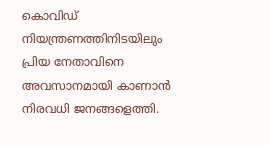കൊവിഡ് നിയന്ത്രണത്തിനിടയിലും പ്രിയ നേതാവിനെ അവസാനമായി കാണാൻ നിരവധി ജനങ്ങളെത്തി.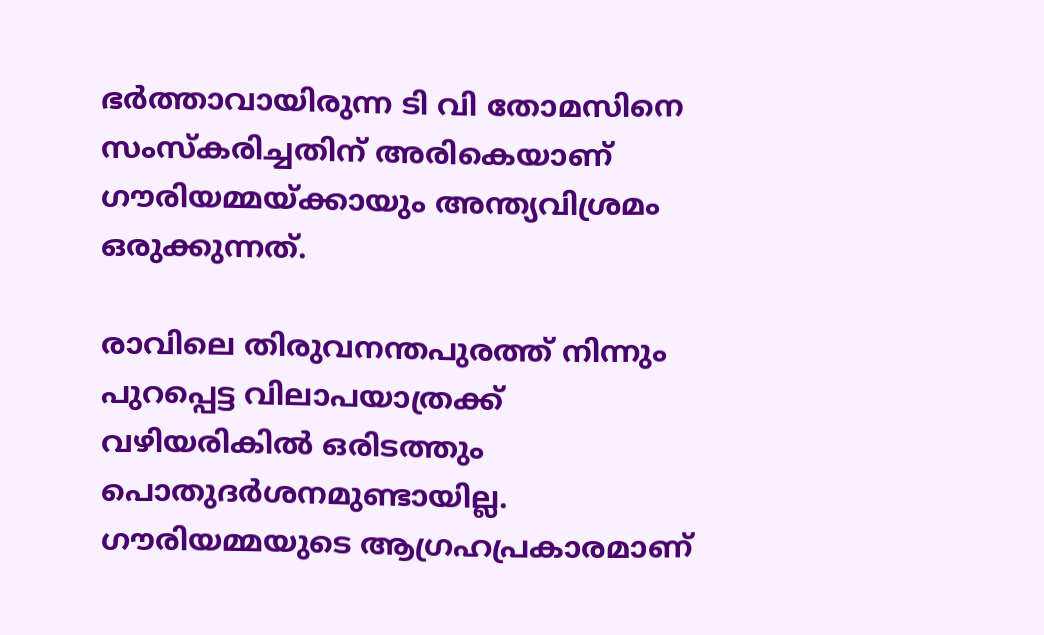ഭർത്താവായിരുന്ന ടി വി തോമസിനെ സംസ്‌കരിച്ചതിന് അരികെയാണ് ഗൗരിയമ്മയ്‌ക്കായും അന്ത്യവിശ്രമം ഒരുക്കുന്നത്.

രാവിലെ തിരുവനന്തപുരത്ത് നിന്നും പുറപ്പെട്ട വിലാപയാത്രക്ക് വഴിയരികിൽ ഒരിടത്തും പൊതുദർശനമുണ്ടായില്ല. ഗൗരിയമ്മയുടെ ആഗ്രഹപ്രകാരമാണ്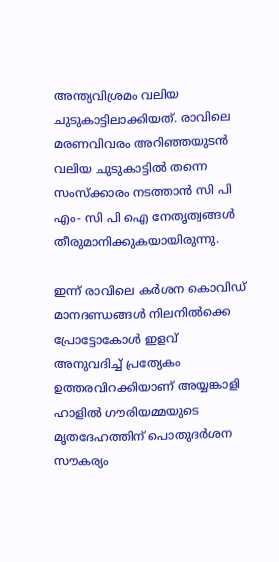അന്ത്യവിശ്രമം വലിയ ചുടുകാട്ടിലാക്കിയത്. രാവിലെ മരണവിവരം അറിഞ്ഞയുടൻ വലിയ ചുടുകാട്ടിൽ തന്നെ സംസ്‌ക്കാരം നടത്താൻ സി പി എം- സി പി ഐ നേതൃത്വങ്ങൾ തീരുമാനിക്കുകയായിരുന്നു.

ഇന്ന് രാവിലെ കർശന കൊവിഡ് മാനദണ്ഡങ്ങൾ നിലനിൽക്കെ പ്രോട്ടോകോൾ ഇളവ് അനുവദിച്ച് പ്രത്യേകം ഉത്തരവിറക്കിയാണ് അയ്യങ്കാളി ഹാളിൽ ഗൗരിയമ്മയുടെ മൃതദേഹത്തിന് പൊതുദർശന സൗകര്യം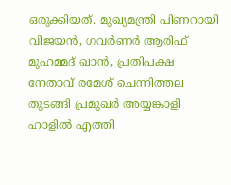ഒരുക്കിയത്. മുഖ്യമന്ത്രി പിണറായി വിജയൻ, ഗവർണർ ആരിഫ് മുഹമ്മദ് ഖാൻ, പ്രതിപക്ഷ നേതാവ് രമേശ് ചെന്നിത്തല തുടങ്ങി പ്രമുഖർ അയ്യങ്കാളി ഹാളിൽ എത്തി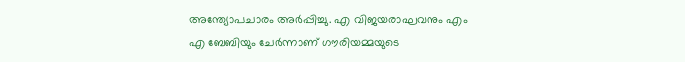അന്ത്യോപചാരം അർപ്പിച്ചു. എ വിജയരാഘവനും എം എ ബേബിയും ചേർന്നാണ് ഗൗരിയമ്മയുടെ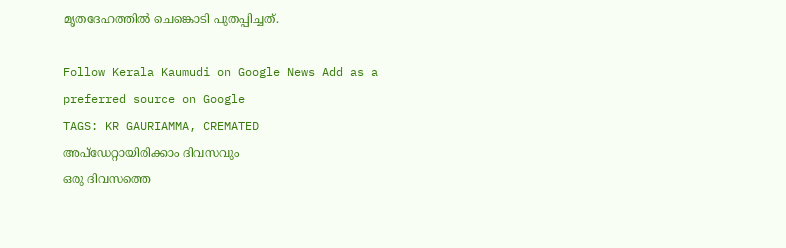മൃതദേഹത്തില്‍ ചെങ്കൊടി പുതപ്പിച്ചത്.

Follow Kerala Kaumudi on Google News Add as a preferred source on Google
TAGS: KR GAURIAMMA, CREMATED
അപ്ഡേറ്റായിരിക്കാം ദിവസവും
ഒരു ദിവസത്തെ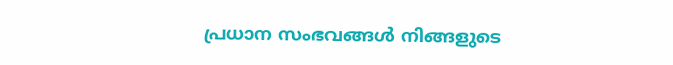പ്രധാന സംഭവങ്ങൾ നിങ്ങളുടെ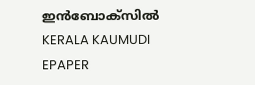ഇൻബോക്സിൽ
KERALA KAUMUDI EPAPER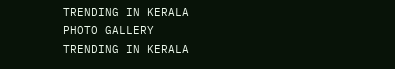TRENDING IN KERALA
PHOTO GALLERY
TRENDING IN KERALA